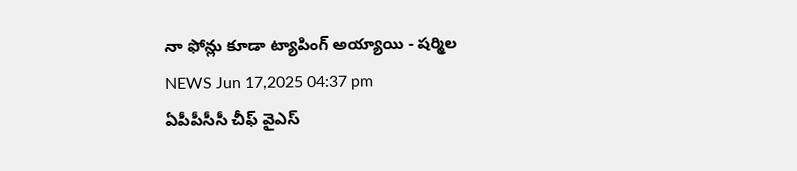నా ఫోన్లు కూడా ట్యాపింగ్ అయ్యాయి - షర్మిల
NEWS Jun 17,2025 04:37 pm
ఏపీపీసీసీ చీఫ్ వైఎస్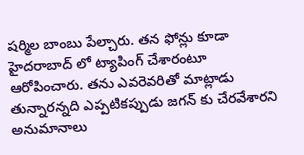షర్మిల బాంబు పేల్చారు. తన ఫోన్లు కూడా హైదరాబాద్ లో ట్యాపింగ్ చేశారంటూ ఆరోపించారు. తను ఎవరెవరితో మాట్లాడు తున్నారన్నది ఎప్పటికప్పుడు జగన్ కు చేరవేశారని అనుమానాలు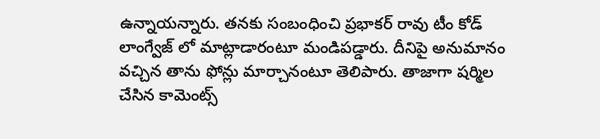ఉన్నాయన్నారు. తనకు సంబంధించి ప్రభాకర్ రావు టీం కోడ్ లాంగ్వేజ్ లో మాట్లాడారంటూ మండిపడ్డారు. దీనిపై అనుమానం వచ్చిన తాను ఫోన్లు మార్చానంటూ తెలిపారు. తాజాగా షర్మిల చేసిన కామెంట్స్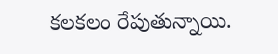కలకలం రేపుతున్నాయి.